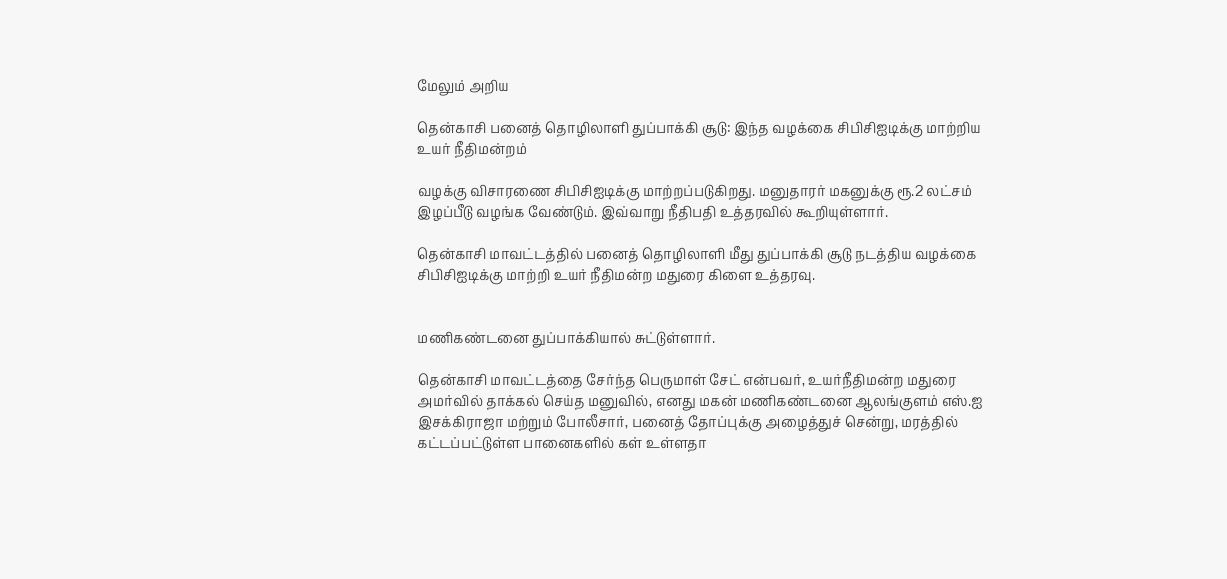மேலும் அறிய

தென்காசி பனைத் தொழிலாளி துப்பாக்கி சூடு: இந்த வழக்கை சிபிசிஐடிக்கு மாற்றிய உயர் நீதிமன்றம்

வழக்கு விசாரணை சிபிசிஐடிக்கு மாற்றப்படுகிறது. மனுதாரர் மகனுக்கு ரூ.2 லட்சம் இழப்பீடு வழங்க வேண்டும். இவ்வாறு நீதிபதி உத்தரவில் கூறியுள்ளார்.

தென்காசி மாவட்டத்தில் பனைத் தொழிலாளி மீது துப்பாக்கி சூடு நடத்திய வழக்கை சிபிசிஐடிக்கு மாற்றி உயர் நீதிமன்ற மதுரை கிளை உத்தரவு.


மணிகண்டனை துப்பாக்கியால் சுட்டுள்ளார்.

தென்காசி மாவட்டத்தை சேர்ந்த பெருமாள் சேட் என்பவர், உயர்நீதிமன்ற மதுரை அமர்வில் தாக்கல் செய்த மனுவில், எனது மகன் மணிகண்டனை ஆலங்குளம் எஸ்.ஐ இசக்கிராஜா மற்றும் போலீசார், பனைத் தோப்புக்கு அழைத்துச் சென்று, மரத்தில் கட்டப்பட்டுள்ள பானைகளில் கள் உள்ளதா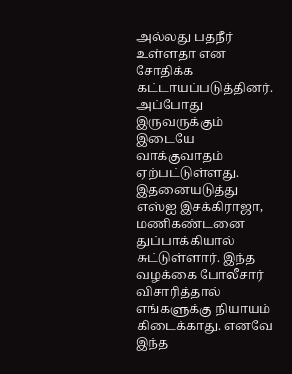அல்லது பதநீர் உள்ளதா என சோதிக்க கட்டாயப்படுத்தினர். அப்போது இருவருக்கும் இடையே வாக்குவாதம் ஏற்பட்டுள்ளது. இதனையடுத்து எஸ்ஐ இசக்கிராஜா, மணிகண்டனை துப்பாக்கியால் சுட்டுள்ளார். இந்த வழக்கை போலீசார் விசாரித்தால் எங்களுக்கு நியாயம் கிடைக்காது. எனவே இந்த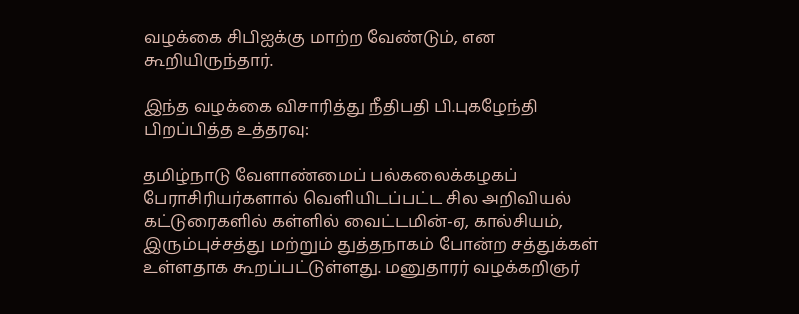வழக்கை சிபிஐக்கு மாற்ற வேண்டும், என கூறியிருந்தார்.

இந்த வழக்கை விசாரித்து நீதிபதி பி.புகழேந்தி பிறப்பித்த உத்தரவு:

தமிழ்நாடு வேளாண்மைப் பல்கலைக்கழகப் பேராசிரியர்களால் வெளியிடப்பட்ட சில அறிவியல் கட்டுரைகளில் கள்ளில் வைட்டமின்-ஏ, கால்சியம், இரும்புச்சத்து மற்றும் துத்தநாகம் போன்ற சத்துக்கள் உள்ளதாக கூறப்பட்டுள்ளது. மனுதாரர் வழக்கறிஞர்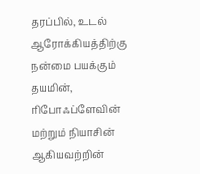தரப்பில், உடல் ஆரோக்கியத்திற்கு நன்மை பயக்கும் தயமின், ரிபோஃப்ளேவின் மற்றும் நியாசின் ஆகியவற்றின்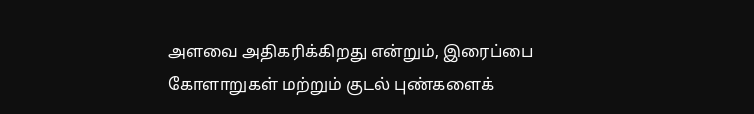அளவை அதிகரிக்கிறது என்றும், இரைப்பை கோளாறுகள் மற்றும் குடல் புண்களைக்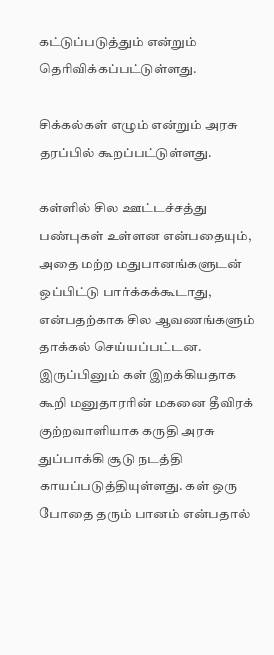கட்டுப்படுத்தும் என்றும் தெரிவிக்கப்பட்டுள்ளது.

சிக்கல்கள் எழும் என்றும் அரசு தரப்பில் கூறப்பட்டுள்ளது.

கள்ளில் சில ஊட்டச்சத்து பண்புகள் உள்ளன என்பதையும், அதை மற்ற மதுபானங்களுடன் ஒப்பிட்டு பார்க்கக்கூடாது, என்பதற்காக சில ஆவணங்களும் தாக்கல் செய்யப்பட்டன. இருப்பினும் கள் இறக்கியதாக கூறி மனுதாரரின் மகனை தீவிரக் குற்றவாளியாக கருதி அரசு துப்பாக்கி சூடு நடத்தி காயப்படுத்தியுள்ளது. கள் ஒரு போதை தரும் பானம் என்பதால்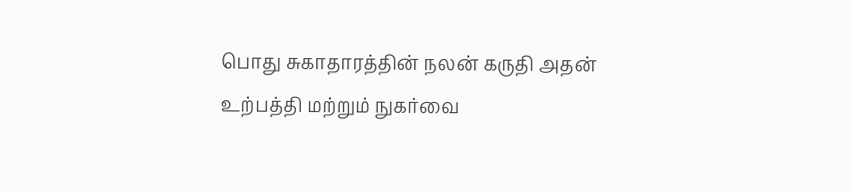பொது சுகாதாரத்தின் நலன் கருதி அதன் உற்பத்தி மற்றும் நுகர்வை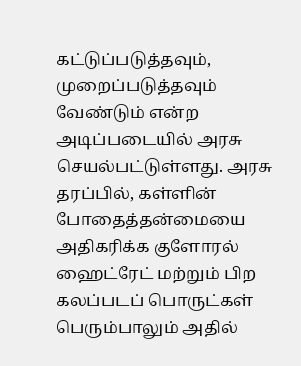கட்டுப்படுத்தவும், முறைப்படுத்தவும் வேண்டும் என்ற அடிப்படையில் அரசு செயல்பட்டுள்ளது. அரசு தரப்பில், கள்ளின் போதைத்தன்மையை அதிகரிக்க குளோரல் ஹைட்ரேட் மற்றும் பிற கலப்படப் பொருட்கள் பெரும்பாலும் அதில்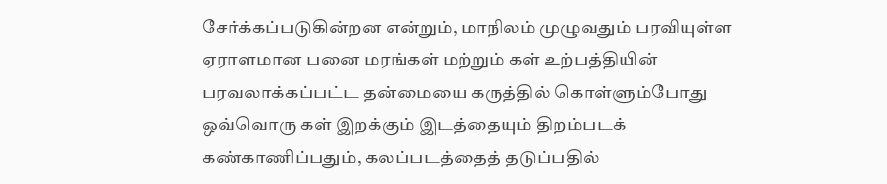சேர்க்கப்படுகின்றன என்றும், மாநிலம் முழுவதும் பரவியுள்ள ஏராளமான பனை மரங்கள் மற்றும் கள் உற்பத்தியின் பரவலாக்கப்பட்ட தன்மையை கருத்தில் கொள்ளும்போது ஒவ்வொரு கள் இறக்கும் இடத்தையும் திறம்படக் கண்காணிப்பதும், கலப்படத்தைத் தடுப்பதில்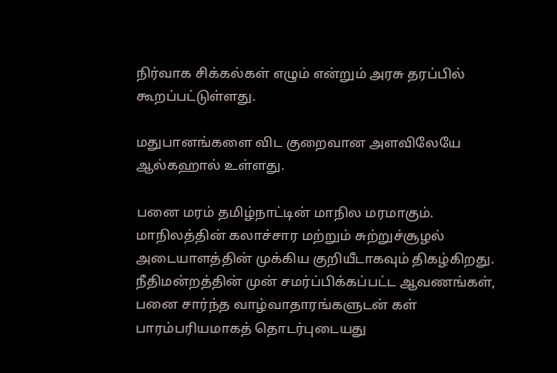நிர்வாக சிக்கல்கள் எழும் என்றும் அரசு தரப்பில் கூறப்பட்டுள்ளது.

மதுபானங்களை விட குறைவான அளவிலேயே ஆல்கஹால் உள்ளது.

பனை மரம் தமிழ்நாட்டின் மாநில மரமாகும். மாநிலத்தின் கலாச்சார மற்றும் சுற்றுச்சூழல் அடையாளத்தின் முக்கிய குறியீடாகவும் திகழ்கிறது. நீதிமன்றத்தின் முன் சமர்ப்பிக்கப்பட்ட ஆவணங்கள், பனை சார்ந்த வாழ்வாதாரங்களுடன் கள் பாரம்பரியமாகத் தொடர்புடையது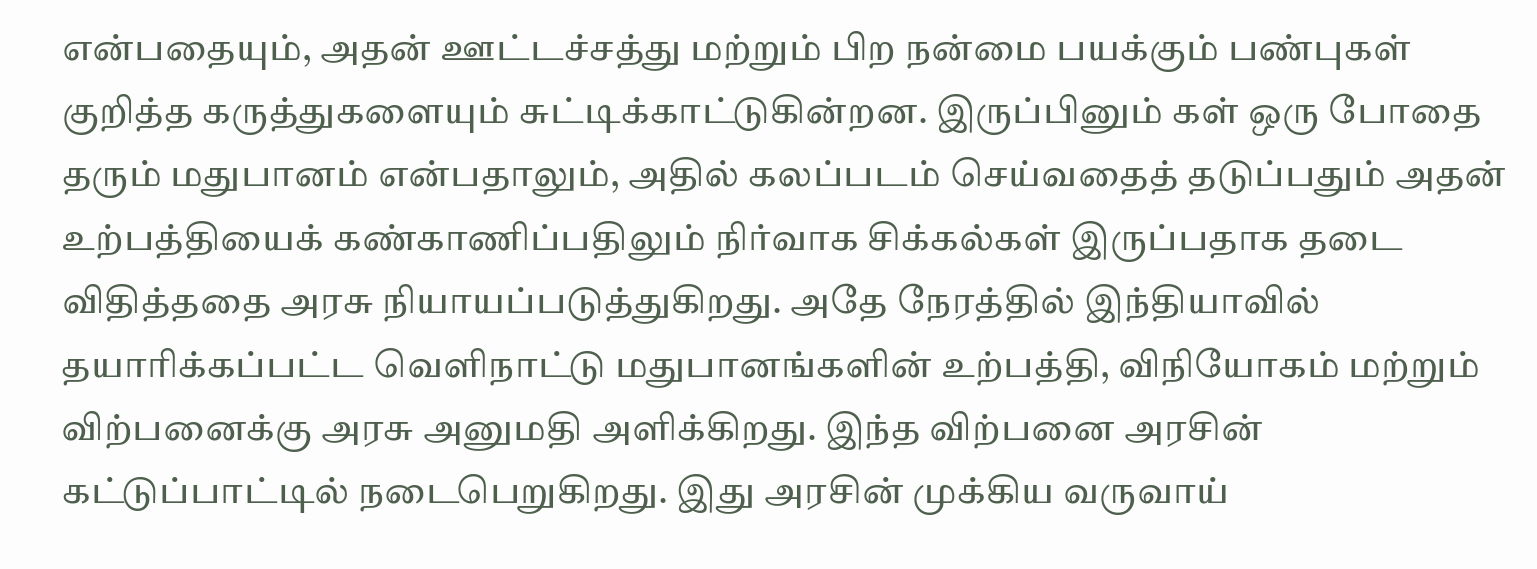என்பதையும், அதன் ஊட்டச்சத்து மற்றும் பிற நன்மை பயக்கும் பண்புகள் குறித்த கருத்துகளையும் சுட்டிக்காட்டுகின்றன. இருப்பினும் கள் ஒரு போதை தரும் மதுபானம் என்பதாலும், அதில் கலப்படம் செய்வதைத் தடுப்பதும் அதன் உற்பத்தியைக் கண்காணிப்பதிலும் நிர்வாக சிக்கல்கள் இருப்பதாக தடை விதித்ததை அரசு நியாயப்படுத்துகிறது. அதே நேரத்தில் இந்தியாவில் தயாரிக்கப்பட்ட வெளிநாட்டு மதுபானங்களின் உற்பத்தி, விநியோகம் மற்றும் விற்பனைக்கு அரசு அனுமதி அளிக்கிறது. இந்த விற்பனை அரசின் கட்டுப்பாட்டில் நடைபெறுகிறது. இது அரசின் முக்கிய வருவாய்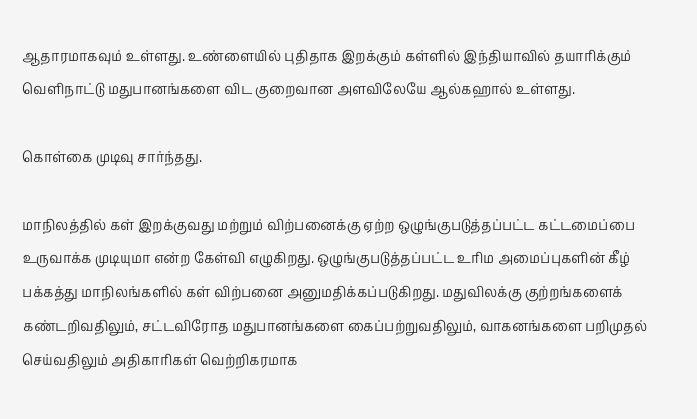ஆதாரமாகவும் உள்ளது. உண்ளையில் புதிதாக இறக்கும் கள்ளில் இந்தியாவில் தயாரிக்கும் வெளிநாட்டு மதுபானங்களை விட குறைவான அளவிலேயே ஆல்கஹால் உள்ளது.

கொள்கை முடிவு சார்ந்தது.

மாநிலத்தில் கள் இறக்குவது மற்றும் விற்பனைக்கு ஏற்ற ஒழுங்குபடுத்தப்பட்ட கட்டமைப்பை உருவாக்க முடியுமா என்ற கேள்வி எழுகிறது. ஒழுங்குபடுத்தப்பட்ட உரிம அமைப்புகளின் கீழ் பக்கத்து மாநிலங்களில் கள் விற்பனை அனுமதிக்கப்படுகிறது. மதுவிலக்கு குற்றங்களைக் கண்டறிவதிலும், சட்டவிரோத மதுபானங்களை கைப்பற்றுவதிலும், வாகனங்களை பறிமுதல் செய்வதிலும் அதிகாரிகள் வெற்றிகரமாக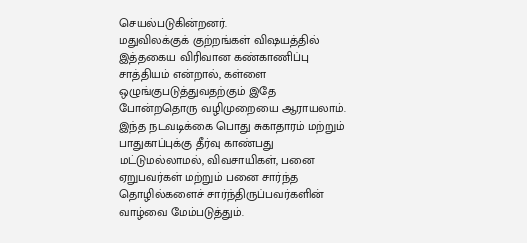செயல்படுகின்றனர்.
மதுவிலக்குக் குற்றங்கள் விஷயத்தில் இத்தகைய விரிவான கண்காணிப்பு சாத்தியம் என்றால், கள்ளை ஒழுங்குபடுத்துவதற்கும் இதே போன்றதொரு வழிமுறையை ஆராயலாம். இந்த நடவடிக்கை பொது சுகாதாரம் மற்றும் பாதுகாப்புக்கு தீர்வு காண்பது மட்டுமல்லாமல், விவசாயிகள், பனை ஏறுபவர்கள் மற்றும் பனை சார்ந்த தொழில்களைச் சார்ந்திருப்பவர்களின் வாழ்வை மேம்படுத்தும்.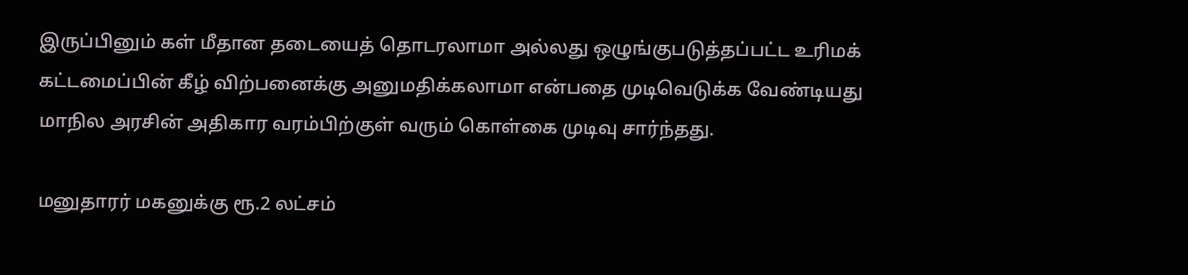இருப்பினும் கள் மீதான தடையைத் தொடரலாமா அல்லது ஒழுங்குபடுத்தப்பட்ட உரிமக் கட்டமைப்பின் கீழ் விற்பனைக்கு அனுமதிக்கலாமா என்பதை முடிவெடுக்க வேண்டியது மாநில அரசின் அதிகார வரம்பிற்குள் வரும் கொள்கை முடிவு சார்ந்தது.

மனுதாரர் மகனுக்கு ரூ.2 லட்சம்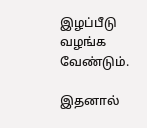இழப்பீடு வழங்க வேண்டும்.

இதனால்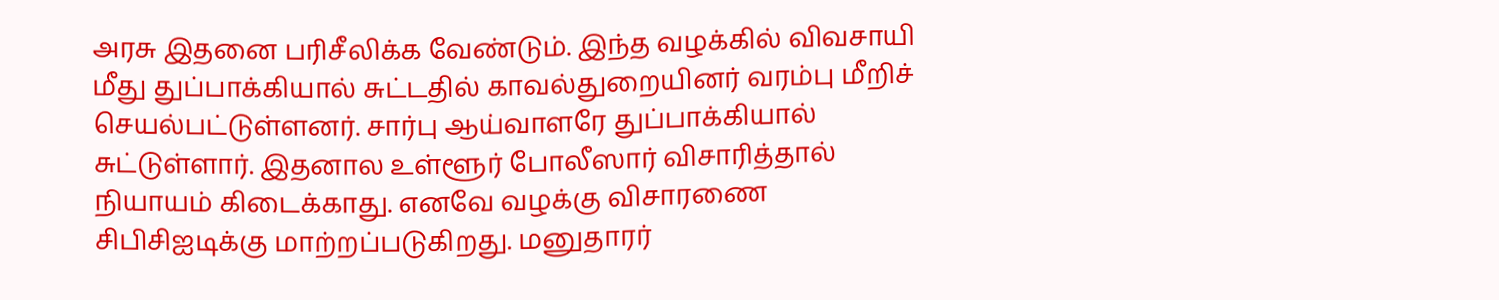அரசு இதனை பரிசீலிக்க வேண்டும். இந்த வழக்கில் விவசாயி மீது துப்பாக்கியால் சுட்டதில் காவல்துறையினர் வரம்பு மீறிச் செயல்பட்டுள்ளனர். சார்பு ஆய்வாளரே துப்பாக்கியால் சுட்டுள்ளார். இதனால உள்ளூர் போலீஸார் விசாரித்தால் நியாயம் கிடைக்காது. எனவே வழக்கு விசாரணை சிபிசிஐடிக்கு மாற்றப்படுகிறது. மனுதாரர்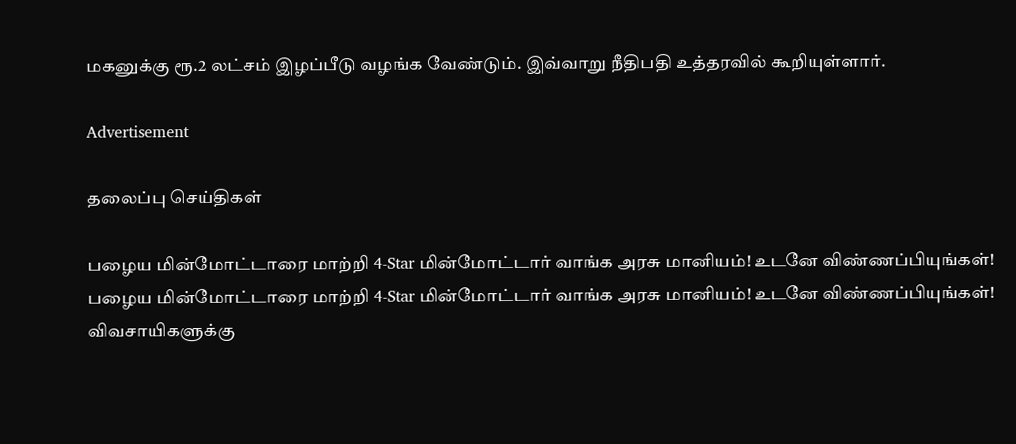மகனுக்கு ரூ.2 லட்சம் இழப்பீடு வழங்க வேண்டும். இவ்வாறு நீதிபதி உத்தரவில் கூறியுள்ளார்.

Advertisement

தலைப்பு செய்திகள்

பழைய மின்மோட்டாரை மாற்றி 4-Star மின்மோட்டார் வாங்க அரசு மானியம்! உடனே விண்ணப்பியுங்கள்!
பழைய மின்மோட்டாரை மாற்றி 4-Star மின்மோட்டார் வாங்க அரசு மானியம்! உடனே விண்ணப்பியுங்கள்!
விவசாயிகளுக்கு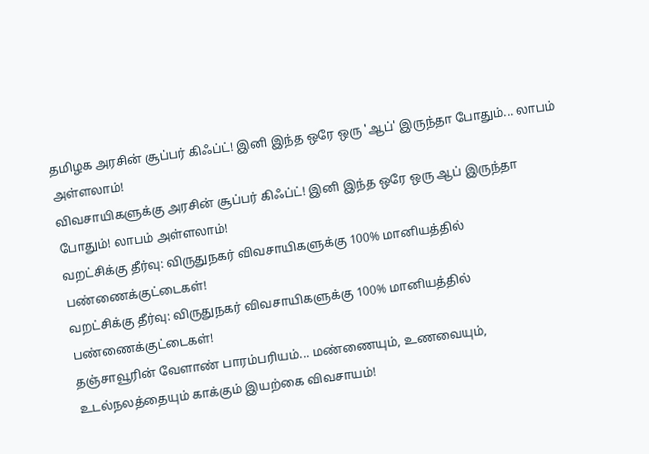தமிழக அரசின் சூப்பர் கிஃப்ட்! இனி இந்த ஒரே ஒரு 'ஆப்' இருந்தா போதும்... லாபம் அள்ளலாம்!
விவசாயிகளுக்கு அரசின் சூப்பர் கிஃப்ட்! இனி இந்த ஒரே ஒரு ஆப் இருந்தா போதும்! லாபம் அள்ளலாம்!
வறட்சிக்கு தீர்வு: விருதுநகர் விவசாயிகளுக்கு 100% மானியத்தில் பண்ணைக்குட்டைகள்!
வறட்சிக்கு தீர்வு: விருதுநகர் விவசாயிகளுக்கு 100% மானியத்தில் பண்ணைக்குட்டைகள்!
தஞ்சாவூரின் வேளாண் பாரம்பரியம்... மண்ணையும், உணவையும், உடல்நலத்தையும் காக்கும் இயற்கை விவசாயம்!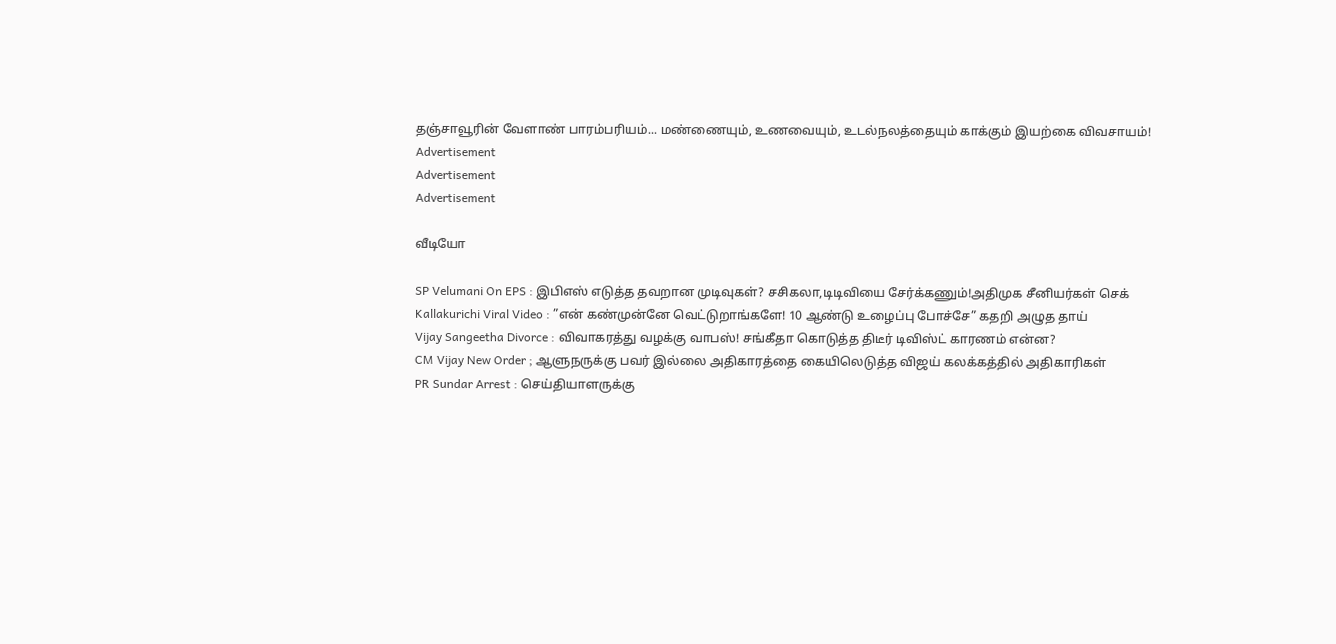தஞ்சாவூரின் வேளாண் பாரம்பரியம்... மண்ணையும், உணவையும், உடல்நலத்தையும் காக்கும் இயற்கை விவசாயம்!
Advertisement
Advertisement
Advertisement

வீடியோ

SP Velumani On EPS : இபிஎஸ் எடுத்த தவறான முடிவுகள்? சசிகலா,டிடிவியை சேர்க்கணும்!அதிமுக சீனியர்கள் செக்
Kallakurichi Viral Video : ”என் கண்முன்னே வெட்டுறாங்களே! 10 ஆண்டு உழைப்பு போச்சே” கதறி அழுத தாய்
Vijay Sangeetha Divorce : விவாகரத்து வழக்கு வாபஸ்! சங்கீதா கொடுத்த திடீர் டிவிஸ்ட் காரணம் என்ன?
CM Vijay New Order ; ஆளுநருக்கு பவர் இல்லை அதிகாரத்தை கையிலெடுத்த விஜய் கலக்கத்தில் அதிகாரிகள்
PR Sundar Arrest : செய்தியாளருக்கு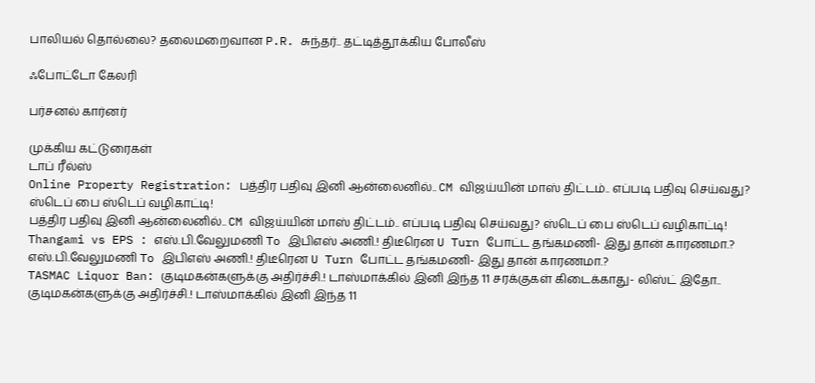பாலியல் தொல்லை? தலைமறைவான P.R. சுந்தர்.. தட்டித்தூக்கிய போலீஸ்

ஃபோட்டோ கேலரி

பர்சனல் கார்னர்

முக்கிய கட்டுரைகள்
டாப் ரீல்ஸ்
Online Property Registration: பத்திர பதிவு இனி ஆன்லைனில்.. CM விஜய்யின் மாஸ் திட்டம்.. எப்படி பதிவு செய்வது? ஸ்டெப் பை ஸ்டெப் வழிகாட்டி!
பத்திர பதிவு இனி ஆன்லைனில்.. CM விஜய்யின் மாஸ் திட்டம்.. எப்படி பதிவு செய்வது? ஸ்டெப் பை ஸ்டெப் வழிகாட்டி!
Thangami vs EPS : எஸ்.பி.வேலுமணி To இபிஎஸ் அணி.! திடீரென U Turn போட்ட தங்கமணி- இது தான் காரணமா.?
எஸ்.பி.வேலுமணி To இபிஎஸ் அணி.! திடீரென U Turn போட்ட தங்கமணி- இது தான் காரணமா.?
TASMAC Liquor Ban: குடிமகன்களுக்கு அதிர்ச்சி.! டாஸ்மாக்கில் இனி இந்த 11 சரக்குகள் கிடைக்காது- லிஸ்ட் இதோ..
குடிமகன்களுக்கு அதிர்ச்சி.! டாஸ்மாக்கில் இனி இந்த 11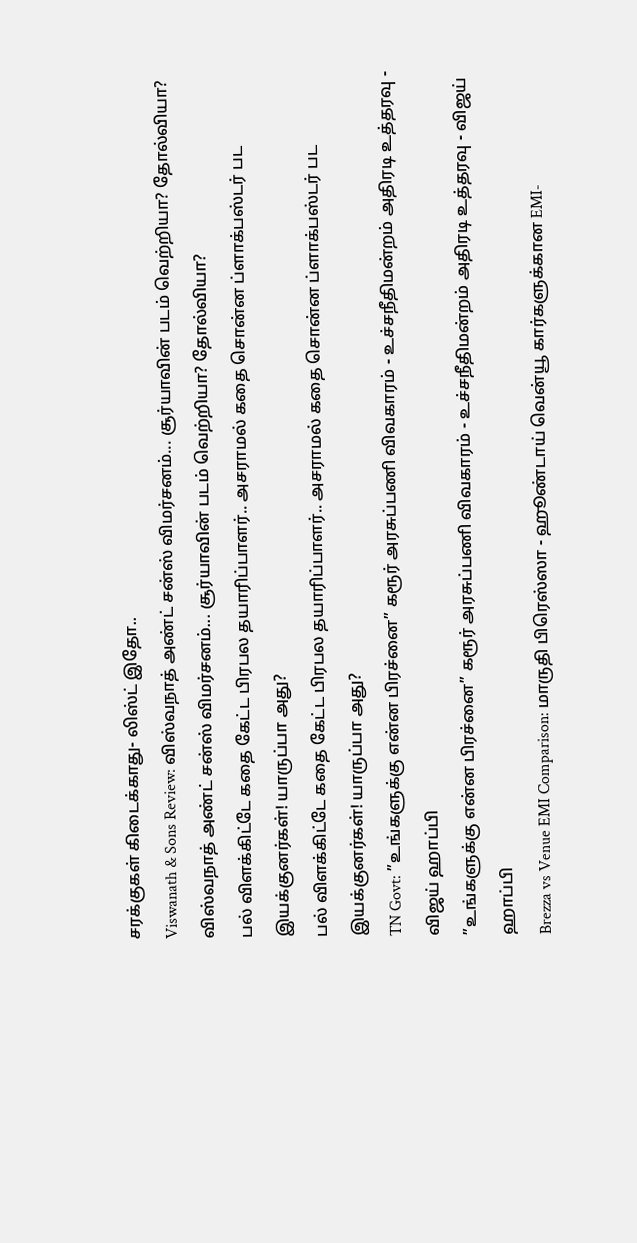சரக்குகள் கிடைக்காது- லிஸ்ட் இதோ..
Viswanath & Sons Review: விஸ்வநாத் அண்ட் சன்ஸ் விமர்சனம்... சூர்யாவின் படம் வெற்றியா? தோல்வியா?
விஸ்வநாத் அண்ட் சன்ஸ் விமர்சனம்... சூர்யாவின் படம் வெற்றியா? தோல்வியா?
பல் விளக்கிட்டே கதை கேட்ட பிரபல தயாரிப்பாளர்.. அசராமல் கதை சொன்ன ப்ளாக்பஸ்டர் பட இயக்குனர்கள்! யாருப்பா அது?
பல் விளக்கிட்டே கதை கேட்ட பிரபல தயாரிப்பாளர்.. அசராமல் கதை சொன்ன ப்ளாக்பஸ்டர் பட இயக்குனர்கள்! யாருப்பா அது?
TN Govt: ”உங்களுக்கு என்ன பிரச்னை” கரூர் அரசுப்பணி விவகாரம் - உச்சநீதிமன்றம் அதிரடி உத்தரவு - விஜய் ஹாப்பி
”உங்களுக்கு என்ன பிரச்னை” கரூர் அரசுப்பணி விவகாரம் - உச்சநீதிமன்றம் அதிரடி உத்தரவு - விஜய் ஹாப்பி
Brezza vs Venue EMI Comparison: மாருதி பிரெஸ்ஸா - ஹூண்டாய் வென்யூ கார்களுக்கான EMI-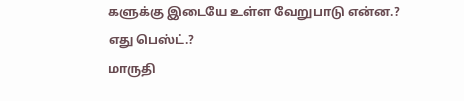களுக்கு இடையே உள்ள வேறுபாடு என்ன.? எது பெஸ்ட்.?
மாருதி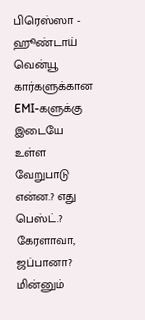பிரெஸ்ஸா - ஹூண்டாய் வென்யூ கார்களுக்கான EMI-களுக்கு இடையே உள்ள வேறுபாடு என்ன.? எது பெஸ்ட்.?
கேரளாவா, ஜப்பானா? மின்னும்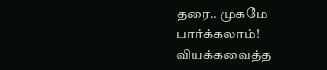தரை.. முகமே பார்க்கலாம்! வியக்கவைத்த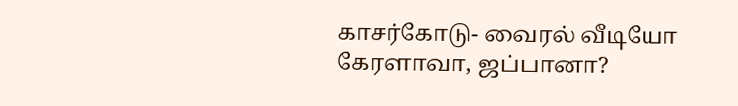காசர்கோடு- வைரல் வீடியோ
கேரளாவா, ஜப்பானா?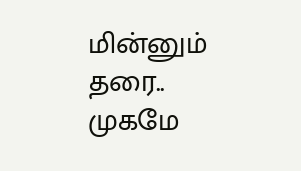மின்னும் தரை.. முகமே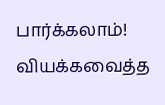பார்க்கலாம்! வியக்கவைத்த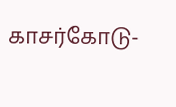காசர்கோடு-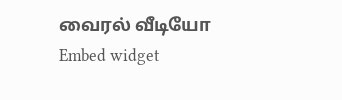வைரல் வீடியோ
Embed widget